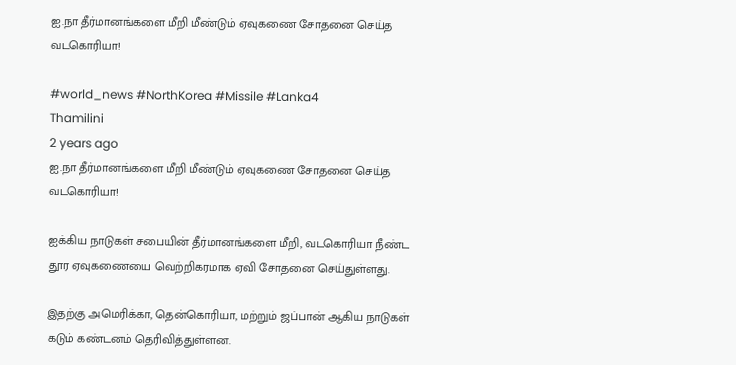ஐ.நா தீர்மானங்களை மீறி மீண்டும் ஏவுகணை சோதனை செய்த வடகொரியா!

#world_news #NorthKorea #Missile #Lanka4
Thamilini
2 years ago
ஐ.நா தீர்மானங்களை மீறி மீண்டும் ஏவுகணை சோதனை செய்த வடகொரியா!

ஐக்கிய நாடுகள் சபையின் தீர்மானங்களை மீறி, வடகொரியா நீண்ட தூர ஏவுகணையை வெற்றிகரமாக ஏவி சோதனை செய்துள்ளது.

இதற்கு அமெரிக்கா, தென்கொரியா, மற்றும் ஜப்பான் ஆகிய நாடுகள் கடும் கண்டனம் தெரிவித்துள்ளன.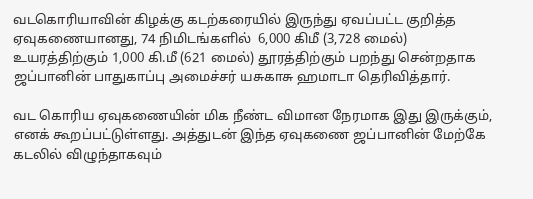வடகொரியாவின் கிழக்கு கடற்கரையில் இருந்து ஏவப்பட்ட குறித்த ஏவுகணையானது, 74 நிமிடங்களில்  6,000 கிமீ (3,728 மைல்) உயரத்திற்கும் 1,000 கி.மீ (621 மைல்) தூரத்திற்கும் பறந்து சென்றதாக ஜப்பானின் பாதுகாப்பு அமைச்சர் யசுகாசு ஹமாடா தெரிவித்தார்.

வட கொரிய ஏவுகணையின் மிக நீண்ட விமான நேரமாக இது இருக்கும், எனக் கூறப்பட்டுள்ளது. அத்துடன் இந்த ஏவுகணை ஜப்பானின் மேற்கே கடலில் விழுந்தாகவும்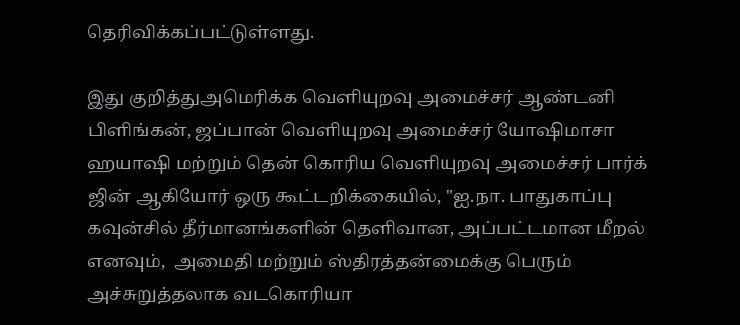தெரிவிக்கப்பட்டுள்ளது.

இது குறித்துஅமெரிக்க வெளியுறவு அமைச்சர் ஆண்டனி பிளிங்கன், ஜப்பான் வெளியுறவு அமைச்சர் யோஷிமாசா ஹயாஷி மற்றும் தென் கொரிய வெளியுறவு அமைச்சர் பார்க் ஜின் ஆகியோர் ஒரு கூட்டறிக்கையில், "ஐ.நா. பாதுகாப்பு கவுன்சில் தீர்மானங்களின் தெளிவான, அப்பட்டமான மீறல் எனவும்,  அமைதி மற்றும் ஸ்திரத்தன்மைக்கு பெரும் அச்சுறுத்தலாக வடகொரியா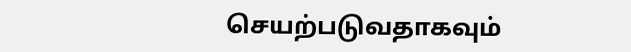செயற்படுவதாகவும்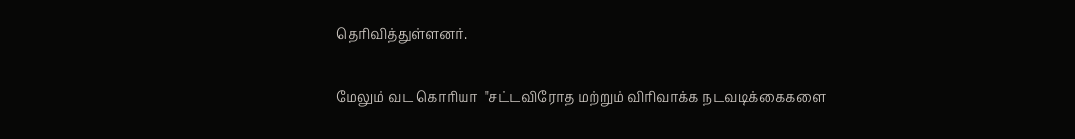தெரிவித்துள்ளனர்.

மேலும் வட கொரியா  "சட்டவிரோத மற்றும் விரிவாக்க நடவடிக்கைகளை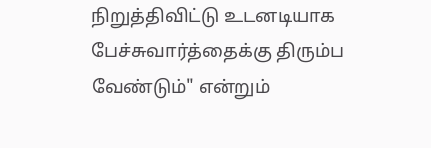நிறுத்திவிட்டு உடனடியாக பேச்சுவார்த்தைக்கு திரும்ப வேண்டும்" என்றும்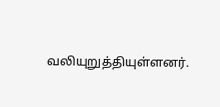வலியுறுத்தியுள்ளனர்.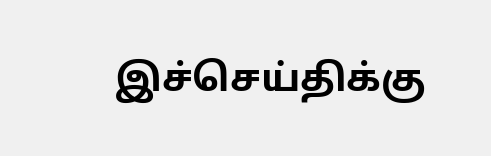இச்செய்திக்கு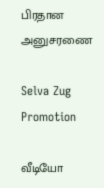பிரதான அனுசரணை

Selva Zug Promotion

வீடியோ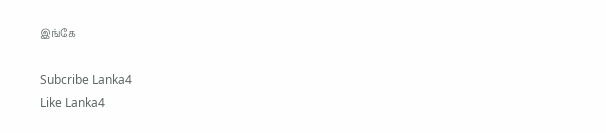இங்கே

Subcribe Lanka4
Like Lanka4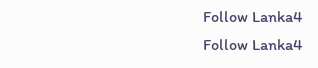Follow Lanka4
Follow Lanka4